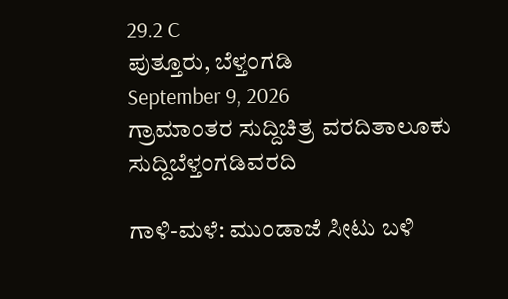29.2 C
ಪುತ್ತೂರು, ಬೆಳ್ತಂಗಡಿ
September 9, 2026
ಗ್ರಾಮಾಂತರ ಸುದ್ದಿಚಿತ್ರ ವರದಿತಾಲೂಕು ಸುದ್ದಿಬೆಳ್ತಂಗಡಿವರದಿ

ಗಾಳಿ-ಮಳೆ: ಮುಂಡಾಜೆ ಸೀಟು ಬಳಿ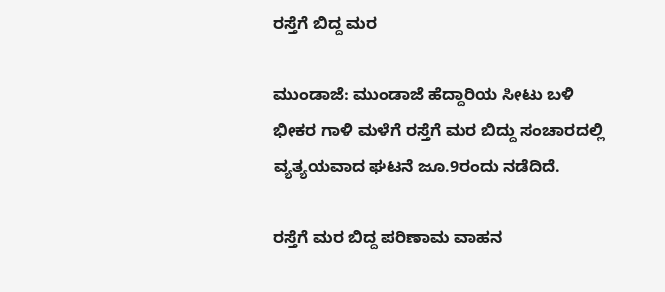ರಸ್ತೆಗೆ ಬಿದ್ದ ಮರ

ಮುಂಡಾಜೆ: ಮುಂಡಾಜೆ ಹೆದ್ದಾರಿಯ ಸೀಟು ಬಳಿ ಭೀಕರ ಗಾಳಿ ಮಳೆಗೆ ರಸ್ತೆಗೆ ಮರ ಬಿದ್ದು ಸಂಚಾರದಲ್ಲಿ ವ್ಯತ್ಯಯವಾದ ಘಟನೆ ಜೂ.9ರಂದು ನಡೆದಿದೆ.

ರಸ್ತೆಗೆ ಮರ ಬಿದ್ದ ಪರಿಣಾಮ ವಾಹನ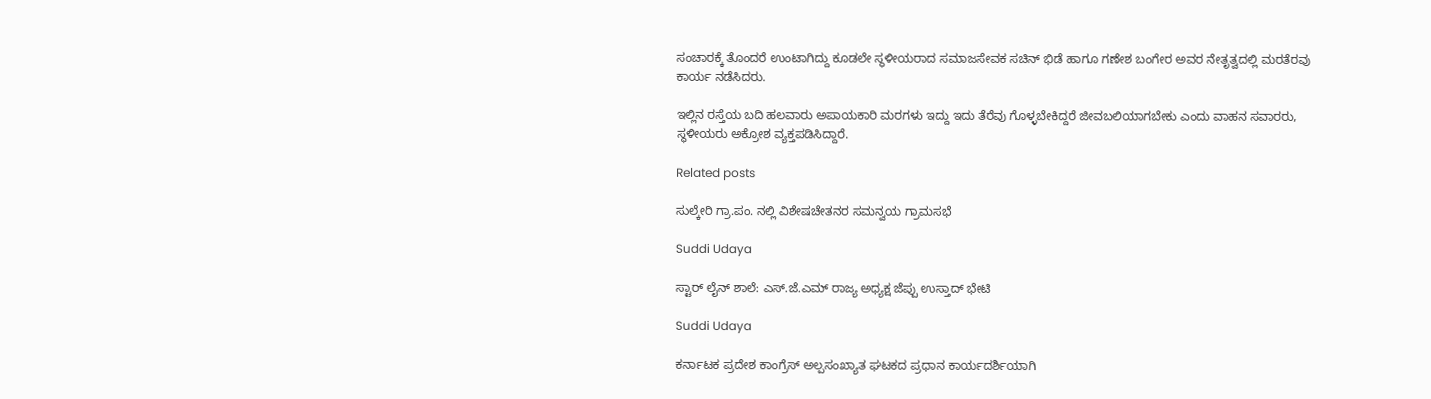ಸಂಚಾರಕ್ಕೆ ತೊಂದರೆ ಉಂಟಾಗಿದ್ದು ಕೂಡಲೇ ಸ್ಥಳೀಯರಾದ ಸಮಾಜಸೇವಕ ಸಚಿನ್ ಭಿಡೆ ಹಾಗೂ ಗಣೇಶ ಬಂಗೇರ ಅವರ ನೇತೃತ್ವದಲ್ಲಿ ಮರತೆರವು ಕಾರ್ಯ ನಡೆಸಿದರು.

ಇಲ್ಲಿನ ರಸ್ತೆಯ ಬದಿ ಹಲವಾರು ಅಪಾಯಕಾರಿ ಮರಗಳು ಇದ್ದು ಇದು ತೆರೆವು ಗೊಳ್ಳಬೇಕಿದ್ದರೆ ಜೀವಬಲಿಯಾಗಬೇಕು ಎಂದು ವಾಹನ ಸವಾರರು, ಸ್ಥಳೀಯರು ಅಕ್ರೋಶ ವ್ಯಕ್ತಪಡಿಸಿದ್ದಾರೆ.

Related posts

ಸುಲ್ಕೇರಿ ಗ್ರಾ.ಪಂ. ನಲ್ಲಿ ವಿಶೇಷಚೇತನರ ಸಮನ್ವಯ ಗ್ರಾಮಸಭೆ

Suddi Udaya

ಸ್ಟಾರ್ ಲೈನ್ ಶಾಲೆ: ಎಸ್.ಜೆ.ಎಮ್ ರಾಜ್ಯ ಅಧ್ಯಕ್ಷ ಜೆಪ್ಪು ಉಸ್ತಾದ್ ಭೇಟಿ

Suddi Udaya

ಕರ್ನಾಟಕ ಪ್ರದೇಶ ಕಾಂಗ್ರೆಸ್ ಅಲ್ಪಸಂಖ್ಯಾತ ಘಟಕದ ಪ್ರಧಾನ ಕಾರ್ಯದರ್ಶಿಯಾಗಿ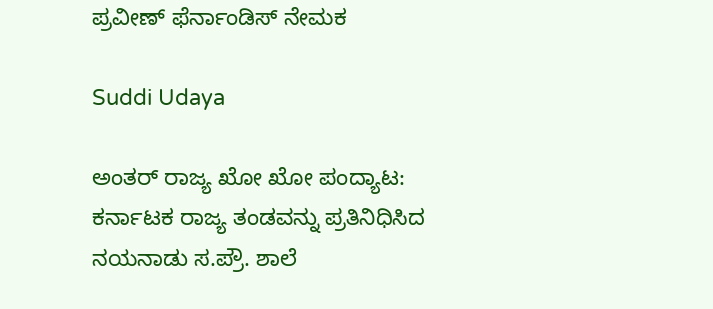ಪ್ರವೀಣ್ ಫೆರ್ನಾಂಡಿಸ್ ನೇಮಕ

Suddi Udaya

ಅಂತರ್ ರಾಜ್ಯ ಖೋ ಖೋ ಪಂದ್ಯಾಟ: ಕರ್ನಾಟಕ ರಾಜ್ಯ ತಂಡವನ್ನು ಪ್ರತಿನಿಧಿಸಿದ ನಯನಾಡು ಸ.ಪ್ರೌ. ಶಾಲೆ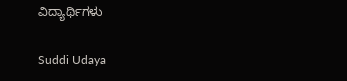ವಿದ್ಯಾರ್ಥಿಗಳು

Suddi Udaya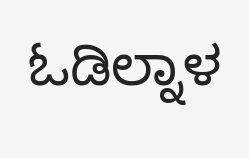ಓಡಿಲ್ನಾಳ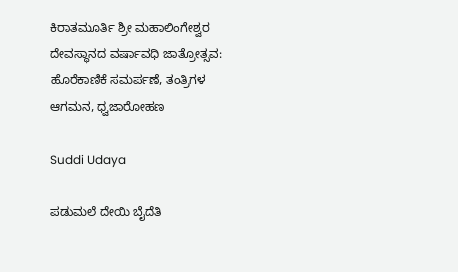ಕಿರಾತಮೂರ್ತಿ ಶ್ರೀ ಮಹಾಲಿಂಗೇಶ್ವರ ದೇವಸ್ಥಾನದ ವರ್ಷಾವಧಿ ಜಾತ್ರೋತ್ಸವ: ಹೊರೆಕಾಣಿಕೆ ಸಮರ್ಪಣೆ, ತಂತ್ರಿಗಳ ಆಗಮನ, ಧ್ವಜಾರೋಹಣ

Suddi Udaya

ಪಡುಮಲೆ ದೇಯಿ ಬೈದೆತಿ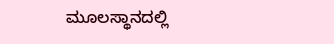ಮೂಲಸ್ಥಾನದಲ್ಲಿ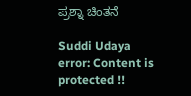ಪ್ರಶ್ನಾ ಚಿಂತನೆ

Suddi Udaya
error: Content is protected !!